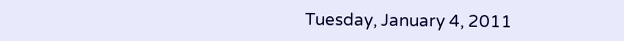Tuesday, January 4, 2011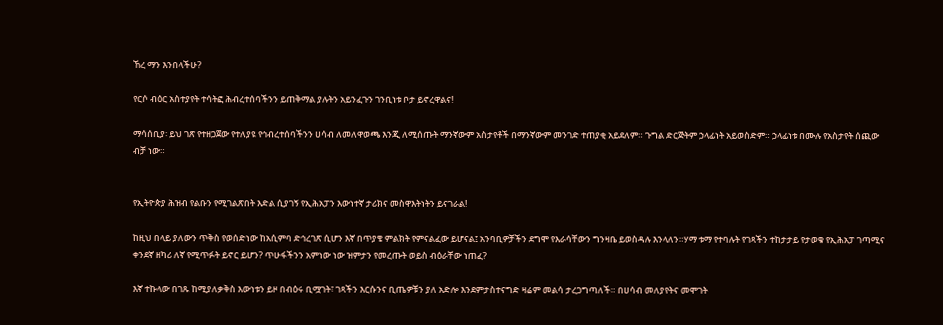ኸረ ማን እንበላችሁ?

የርሶ ብዕር አስተያየት ተሳትፎ ሕብረተሰባችንን ይጠቅማል ያሉትን አይንፈጉን ገንቢነቱ ቦታ ይኖረዋልና!

ማሳሰቢያ፡ ይህ ገጽ የተዘጋጀው የተለያዩ የኅብረተሰባችንን ሀሳብ ለመለዋወጫ እንጂ ለሚሰጡት ማንኛውም አስታየቶች በማንኛውም መንገድ ተጠያቂ አይደለም። ጉግል ድርጅትም ኃላፊነት አይወስድም። ኃላፊነቱ በሙሉ የአስታየት ሰጪው ብቻ ነው።


የኢትዮጵያ ሕዝብ የልቡን የሚገልጽበት እድል ሲያገኝ የኢሕአፓን እውነተኛ ታሪክና መስዋእትነትን ይናገራል!

ከዚህ በላይ ያለውን ጥቅስ የወሰድነው ከአሲምባ ድኅረገጽ ሲሆን እኛ በጥያቄ ምልክት የምናልፈው ይሆናል፤ አንባቢዎቻችን ደግሞ የእራሳቸውን ግንዛቤ ይወስዳሉ እንላለን።ሃማ ቱማ የተባሉት የገጻችን ተከታታይ የታወቁ የኢሕአፓ ገጣሚና ቀንደኛ ዘካሪ ለኛ የሚጥፉት ይኖር ይሆን? ጥሁፋችንን አምነው ነው ዝምታን የመረጡት ወይስ ብዕራቸው ነጠፈ?

እኛ ተኩላው በገጹ ከሚያለቃቅስ እውነቱን ይዞ በብዕሩ ቢሟገት፣ ገጻችን እርሱንና ቢጤዎቹን ያለ አድሎ እንደምታስተናግድ ዛሬም መልሳ ታረጋግጣለች። በሀሳብ መለያየትና መሞገት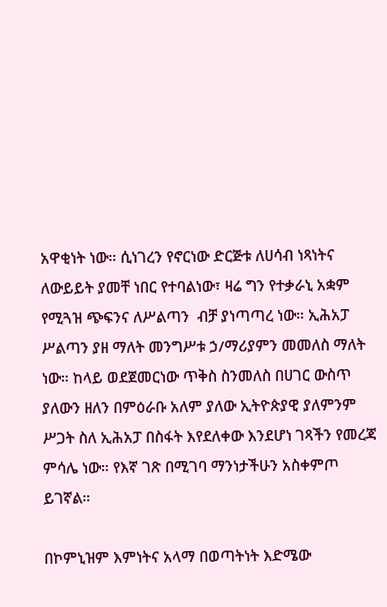አዋቂነት ነው። ሲነገረን የኖርነው ድርጅቱ ለሀሳብ ነጻነትና ለውይይት ያመቸ ነበር የተባልነው፣ ዛሬ ግን የተቃራኒ አቋም የሚጓዝ ጭፍንና ለሥልጣን  ብቻ ያነጣጣረ ነው። ኢሕአፓ ሥልጣን ያዘ ማለት መንግሥቱ ኃ/ማሪያምን መመለስ ማለት ነው። ከላይ ወደጀመርነው ጥቅስ ስንመለስ በሀገር ውስጥ ያለውን ዘለን በምዕራቡ አለም ያለው ኢትዮጵያዊ ያለምንም ሥጋት ስለ ኢሕአፓ በስፋት እየደለቀው እንደሆነ ገጻችን የመረጃ ምሳሌ ነው። የእኛ ገጽ በሚገባ ማንነታችሁን አስቀምጦ ይገኛል።

በኮምኒዝም እምነትና አላማ በወጣትነት እድሜው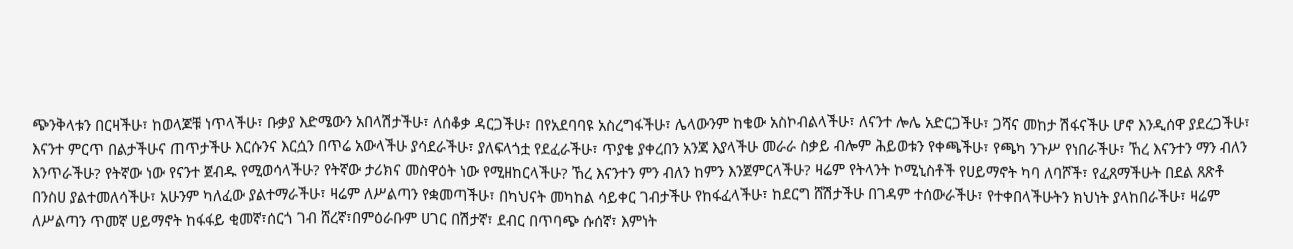ጭንቅላቱን በርዛችሁ፣ ከወላጆቹ ነጥላችሁ፣ ቡቃያ እድሜውን አበላሽታችሁ፣ ለሰቆቃ ዳርጋችሁ፣ በየአደባባዩ አስረግፋችሁ፣ ሌላውንም ከቄው አስኮብልላችሁ፣ ለናንተ ሎሌ አድርጋችሁ፣ ጋሻና መከታ ሽፋናችሁ ሆኖ እንዲሰዋ ያደረጋችሁ፣ እናንተ ምርጥ በልታችሁና ጠጥታችሁ እርሱንና እርሷን በጥሬ አውላችሁ ያሳደራችሁ፣ ያለፍላጎቷ የደፈራችሁ፣ ጥያቄ ያቀረበን አንጃ እያላችሁ መራራ ስቃይ ብሎም ሕይወቱን የቀጫችሁ፣ የጫካ ንጉሥ የነበራችሁ፣ ኸረ እናንተን ማን ብለን እንጥራችሁ? የትኛው ነው የናንተ ጀብዱ የሚወሳላችሁ? የትኛው ታሪክና መስዋዕት ነው የሚዘከርላችሁ? ኸረ እናንተን ምን ብለን ከምን እንጀምርላችሁ? ዛሬም የትላንት ኮሚኒስቶች የሀይማኖት ካባ ለባሾች፣ የፈጸማችሁት በደል ጸጽቶ በንስሀ ያልተመለሳችሁ፣ አሁንም ካለፈው ያልተማራችሁ፣ ዛሬም ለሥልጣን የቋመጣችሁ፣ በካህናት መካከል ሳይቀር ገብታችሁ የከፋፈላችሁ፣ ከደርግ ሸሽታችሁ በገዳም ተሰውራችሁ፣ የተቀበላችሁትን ክህነት ያላከበራችሁ፣ ዛሬም ለሥልጣን ጥመኛ ሀይማኖት ከፋፋይ ቂመኛ፣ሰርጎ ገብ ሸረኛ፣በምዕራቡም ሀገር በሽታኛ፣ ደብር በጥባጭ ሱሰኛ፣ እምነት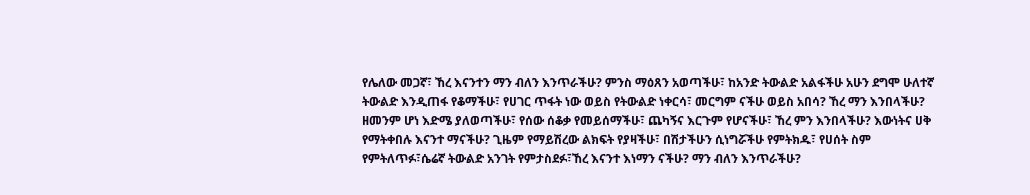የሌለው መጋኛ፣ ኸረ እናንተን ማን ብለን እንጥራችሁ? ምንስ ማዕጸን አወጣችሁ፣ ከአንድ ትውልድ አልፋችሁ አሁን ደግሞ ሁለተኛ ትውልድ እንዲጠፋ የቆማችሁ፣ የሀገር ጥፋት ነው ወይስ የትውልድ ነቀርሳ፣ መርግም ናችሁ ወይስ አበሳ? ኸረ ማን እንበላችሁ? ዘመንም ሆነ እድሜ ያለወጣችሁ፣ የሰው ሰቆቃ የመይሰማችሁ፣ ጨካኝና እርጉም የሆናችሁ፣ ኸረ ምን እንበላችሁ? እውነትና ሀቅ የማትቀበሉ እናንተ ማናችሁ? ጊዜም የማይሽረው ልክፍት የያዛችሁ፣ በሽታችሁን ሲነግሯችሁ የምትክዱ፣ የሀሰት ስም የምትለጥፉ፣ሴሬኛ ትውልድ አንገት የምታስደፉ፣ኸረ እናንተ እነማን ናችሁ? ማን ብለን እንጥራችሁ?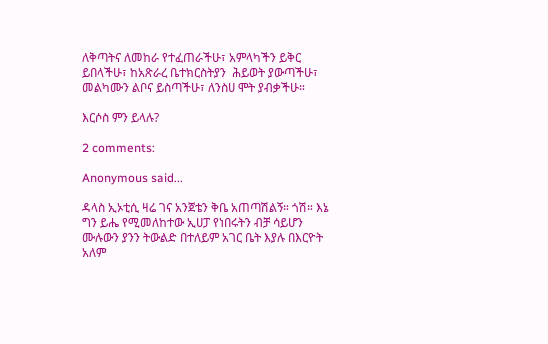ለቅጣትና ለመከራ የተፈጠራችሁ፣ አምላካችን ይቅር ይበላችሁ፣ ከአጽራረ ቤተክርስትያን  ሕይወት ያውጣችሁ፣ መልካሙን ልቦና ይስጣችሁ፣ ለንስሀ ሞት ያብቃችሁ።

እርሶስ ምን ይላሉ?

2 comments:

Anonymous said...

ዳላስ ኢኦቲሲ ዛሬ ገና አንጀቴን ቅቤ አጠጣሽልኝ። ጎሽ። እኔ ግን ይሔ የሚመለከተው ኢሀፓ የነበሩትን ብቻ ሳይሆን ሙሉውን ያንን ትውልድ በተለይም አገር ቤት እያሉ በእርዮት አለም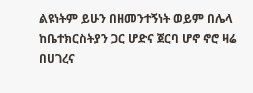ልዩነትም ይሁን በዘመንተኝነት ወይም በሌላ ከቤተክርስትያን ጋር ሆድና ጀርባ ሆኖ ኖሮ ዛሬ በሀገረና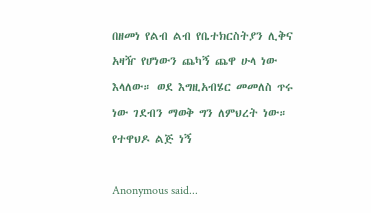በዘመነ የልብ ልብ የቤተክርስትያን ሊቅና አዛዥ የሆነውን ጨካኝ ጨዋ ሁላ ነው እላለው። ወደ እግዚአብሄር መመለስ ጥሩ ነው ገደብን ማወቅ ግን ለምህረት ነው። የተዋህዶ ልጅ ነኝ

Anonymous said...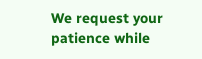We request your patience while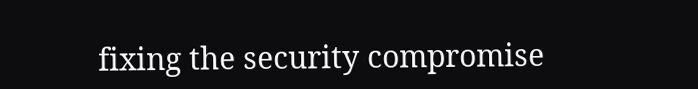fixing the security compromise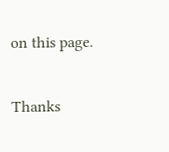on this page.

Thanks